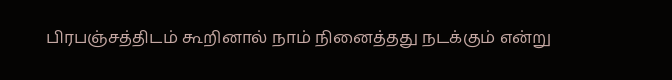பிரபஞ்சத்திடம் கூறினால் நாம் நினைத்தது நடக்கும் என்று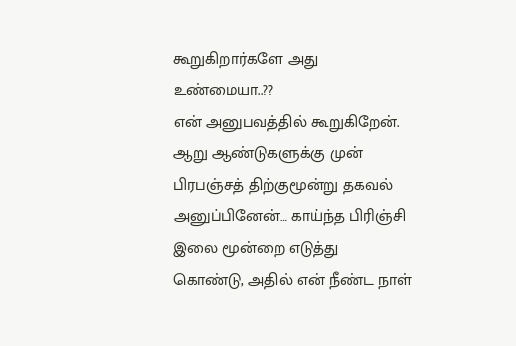கூறுகிறார்களே அது உண்மையா..??
என் அனுபவத்தில் கூறுகிறேன். ஆறு ஆண்டுகளுக்கு முன் பிரபஞ்சத் திற்குமூன்று தகவல் அனுப்பினேன்… காய்ந்த பிரிஞ்சி இலை மூன்றை எடுத்து கொண்டு, அதில் என் நீண்ட நாள்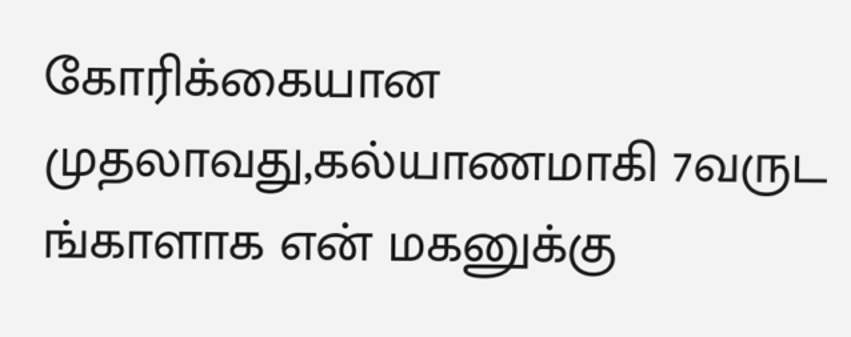கோரிக்கையான முதலாவது,கல்யாணமாகி 7வருட ங்காளாக என் மகனுக்கு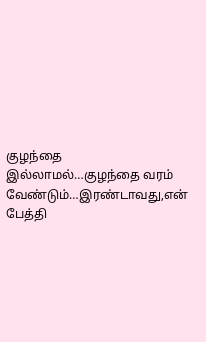குழந்தை இல்லாமல்…குழந்தை வரம் வேண்டும்…இரண்டாவது,என் பேத்தி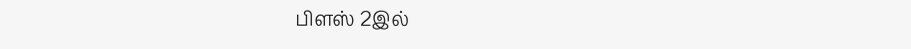பிளஸ் 2இல்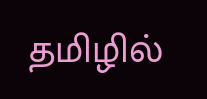தமிழில்